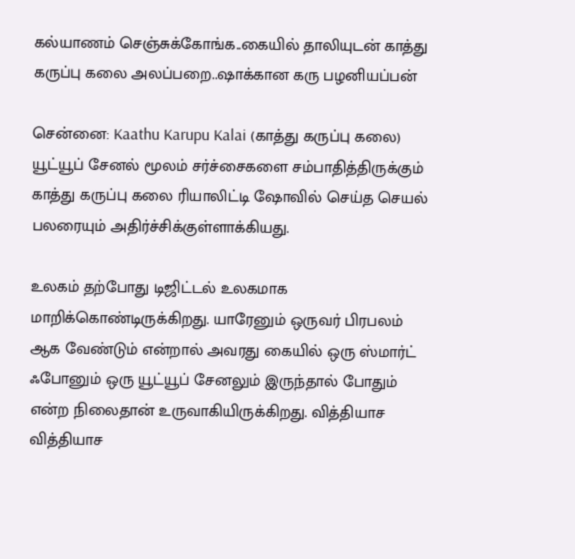கல்யாணம் செஞ்சுக்கோங்க..கையில் தாலியுடன் காத்து கருப்பு கலை அலப்பறை..ஷாக்கான கரு பழனியப்பன்

சென்னை: Kaathu Karupu Kalai (காத்து கருப்பு கலை) யூட்யூப் சேனல் மூலம் சர்ச்சைகளை சம்பாதித்திருக்கும் காத்து கருப்பு கலை ரியாலிட்டி ஷோவில் செய்த செயல் பலரையும் அதிர்ச்சிக்குள்ளாக்கியது.

உலகம் தற்போது டிஜிட்டல் உலகமாக மாறிக்கொண்டிருக்கிறது. யாரேனும் ஒருவர் பிரபலம் ஆக வேண்டும் என்றால் அவரது கையில் ஒரு ஸ்மார்ட் ஃபோனும் ஒரு யூட்யூப் சேனலும் இருந்தால் போதும் என்ற நிலைதான் உருவாகியிருக்கிறது. வித்தியாச வித்தியாச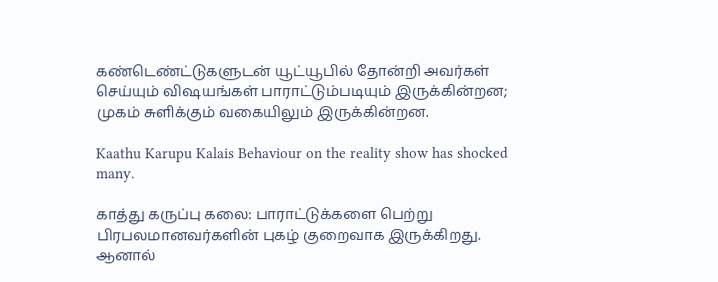கண்டெண்ட்டுகளுடன் யூட்யூபில் தோன்றி அவர்கள் செய்யும் விஷயங்கள் பாராட்டும்படியும் இருக்கின்றன; முகம் சுளிக்கும் வகையிலும் இருக்கின்றன.

Kaathu Karupu Kalais Behaviour on the reality show has shocked many.

காத்து கருப்பு கலை: பாராட்டுக்களை பெற்று பிரபலமானவர்களின் புகழ் குறைவாக இருக்கிறது. ஆனால்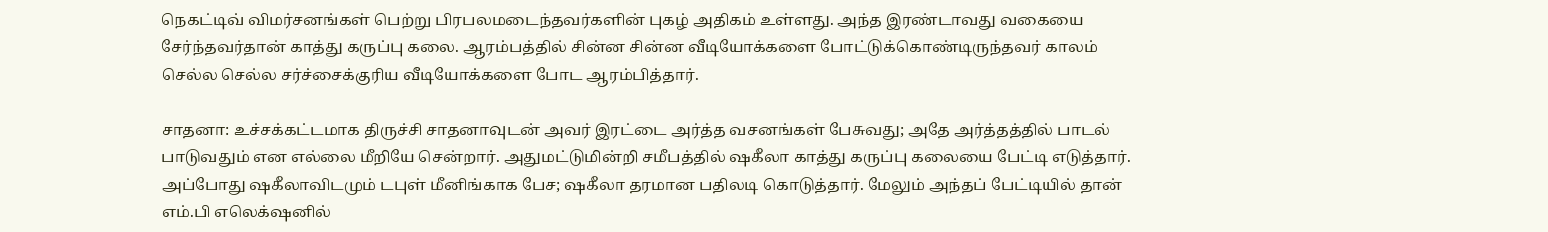நெகட்டிவ் விமர்சனங்கள் பெற்று பிரபலமடைந்தவர்களின் புகழ் அதிகம் உள்ளது. அந்த இரண்டாவது வகையை சேர்ந்தவர்தான் காத்து கருப்பு கலை. ஆரம்பத்தில் சின்ன சின்ன வீடியோக்களை போட்டுக்கொண்டிருந்தவர் காலம் செல்ல செல்ல சர்ச்சைக்குரிய வீடியோக்களை போட ஆரம்பித்தார்.

சாதனா: உச்சக்கட்டமாக திருச்சி சாதனாவுடன் அவர் இரட்டை அர்த்த வசனங்கள் பேசுவது; அதே அர்த்தத்தில் பாடல் பாடுவதும் என எல்லை மீறியே சென்றார். அதுமட்டுமின்றி சமீபத்தில் ஷகீலா காத்து கருப்பு கலையை பேட்டி எடுத்தார். அப்போது ஷகீலாவிடமும் டபுள் மீனிங்காக பேச; ஷகீலா தரமான பதிலடி கொடுத்தார். மேலும் அந்தப் பேட்டியில் தான் எம்.பி எலெக்‌ஷனில்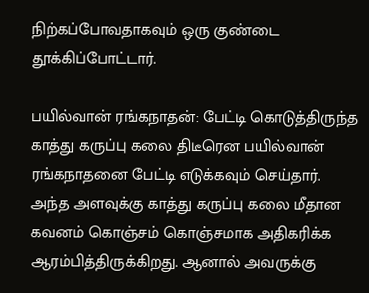நிற்கப்போவதாகவும் ஒரு குண்டை தூக்கிப்போட்டார்.

பயில்வான் ரங்கநாதன்: பேட்டி கொடுத்திருந்த காத்து கருப்பு கலை திடீரென பயில்வான் ரங்கநாதனை பேட்டி எடுக்கவும் செய்தார். அந்த அளவுக்கு காத்து கருப்பு கலை மீதான கவனம் கொஞ்சம் கொஞ்சமாக அதிகரிக்க ஆரம்பித்திருக்கிறது. ஆனால் அவருக்கு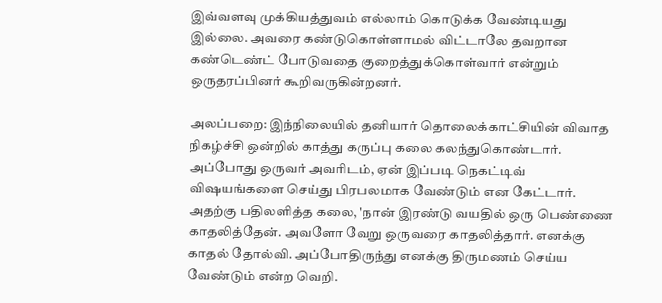இவ்வளவு முக்கியத்துவம் எல்லாம் கொடுக்க வேண்டியது இல்லை. அவரை கண்டுகொள்ளாமல் விட்டாலே தவறான கண்டெண்ட் போடுவதை குறைத்துக்கொள்வார் என்றும் ஒருதரப்பினர் கூறிவருகின்றனர்.

அலப்பறை: இந்நிலையில் தனியார் தொலைக்காட்சியின் விவாத நிகழ்ச்சி ஒன்றில் காத்து கருப்பு கலை கலந்துகொண்டார். அப்போது ஒருவர் அவரிடம், ஏன் இப்படி நெகட்டிவ் விஷயங்களை செய்து பிரபலமாக வேண்டும் என கேட்டார். அதற்கு பதிலளித்த கலை, 'நான் இரண்டு வயதில் ஒரு பெண்ணை காதலித்தேன். அவளோ வேறு ஒருவரை காதலித்தார். எனக்கு காதல் தோல்வி. அப்போதிருந்து எனக்கு திருமணம் செய்ய வேண்டும் என்ற வெறி.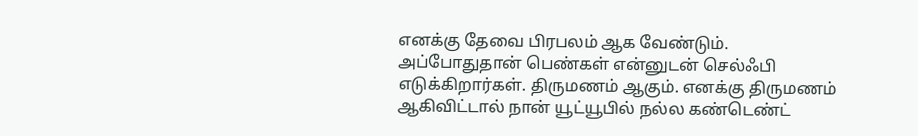எனக்கு தேவை பிரபலம் ஆக வேண்டும். அப்போதுதான் பெண்கள் என்னுடன் செல்ஃபி எடுக்கிறார்கள். திருமணம் ஆகும். எனக்கு திருமணம் ஆகிவிட்டால் நான் யூட்யூபில் நல்ல கண்டெண்ட்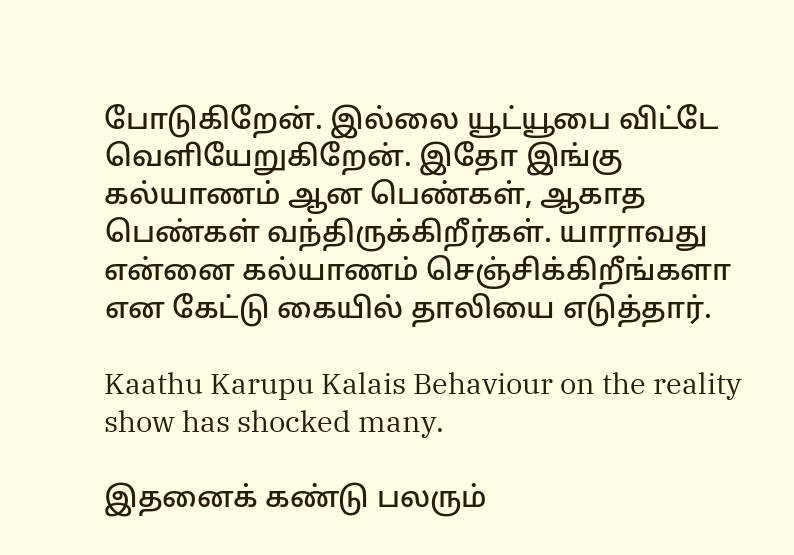போடுகிறேன். இல்லை யூட்யூபை விட்டே வெளியேறுகிறேன். இதோ இங்கு கல்யாணம் ஆன பெண்கள், ஆகாத பெண்கள் வந்திருக்கிறீர்கள். யாராவது என்னை கல்யாணம் செஞ்சிக்கிறீங்களா என கேட்டு கையில் தாலியை எடுத்தார்.

Kaathu Karupu Kalais Behaviour on the reality show has shocked many.

இதனைக் கண்டு பலரும்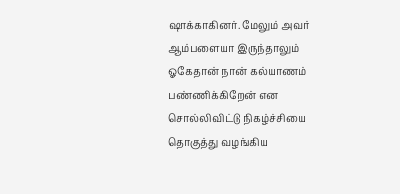ஷாக்காகினர். மேலும் அவர் ஆம்பளையா இருந்தாலும் ஓகேதான் நான் கல்யாணம் பண்ணிக்கிறேன் என சொல்லிவிட்டு நிகழ்ச்சியை தொகுத்து வழங்கிய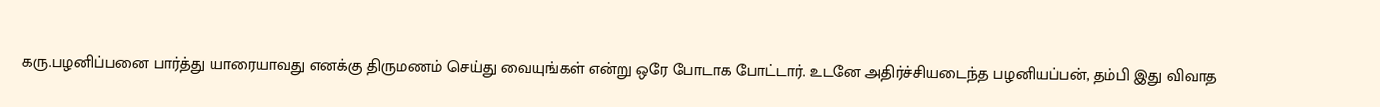கரு.பழனிப்பனை பார்த்து யாரையாவது எனக்கு திருமணம் செய்து வையுங்கள் என்று ஒரே போடாக போட்டார். உடனே அதிர்ச்சியடைந்த பழனியப்பன், தம்பி இது விவாத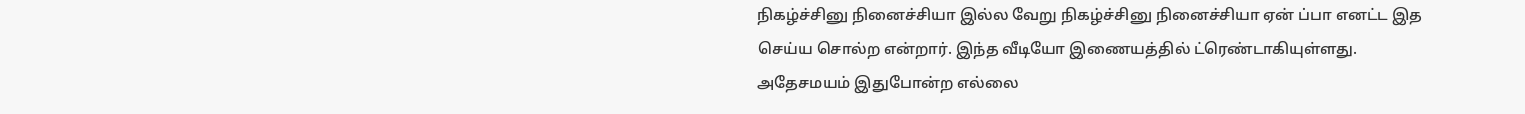நிகழ்ச்சினு நினைச்சியா இல்ல வேறு நிகழ்ச்சினு நினைச்சியா ஏன் ப்பா எனட்ட இத செய்ய சொல்ற என்றார். இந்த வீடியோ இணையத்தில் ட்ரெண்டாகியுள்ளது. அதேசமயம் இதுபோன்ற எல்லை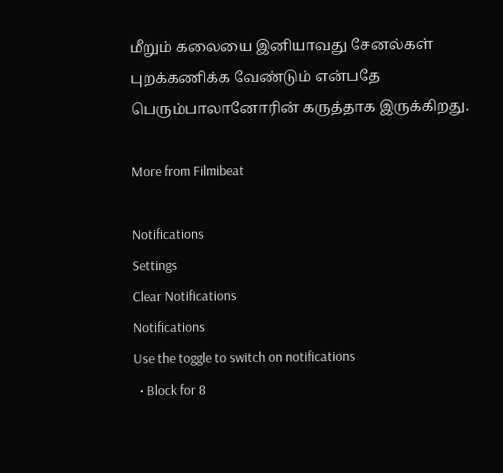மீறும் கலையை இனியாவது சேனல்கள் புறக்கணிக்க வேண்டும் என்பதே பெரும்பாலானோரின் கருத்தாக இருக்கிறது.

More from Filmibeat

Notifications
Settings
Clear Notifications
Notifications
Use the toggle to switch on notifications
  • Block for 8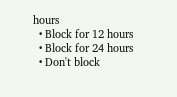hours
  • Block for 12 hours
  • Block for 24 hours
  • Don't block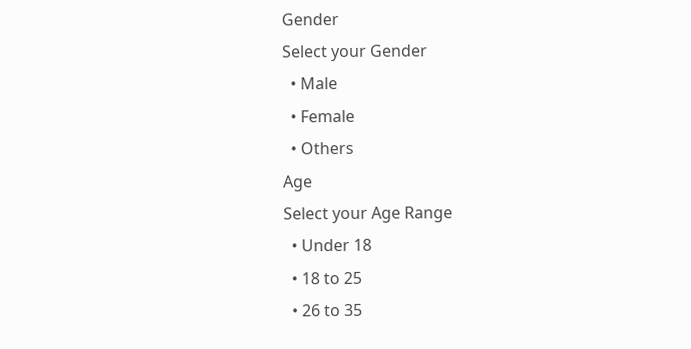Gender
Select your Gender
  • Male
  • Female
  • Others
Age
Select your Age Range
  • Under 18
  • 18 to 25
  • 26 to 35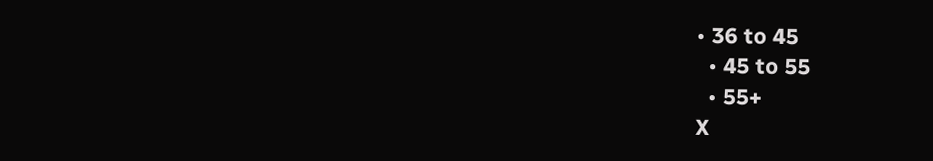• 36 to 45
  • 45 to 55
  • 55+
X